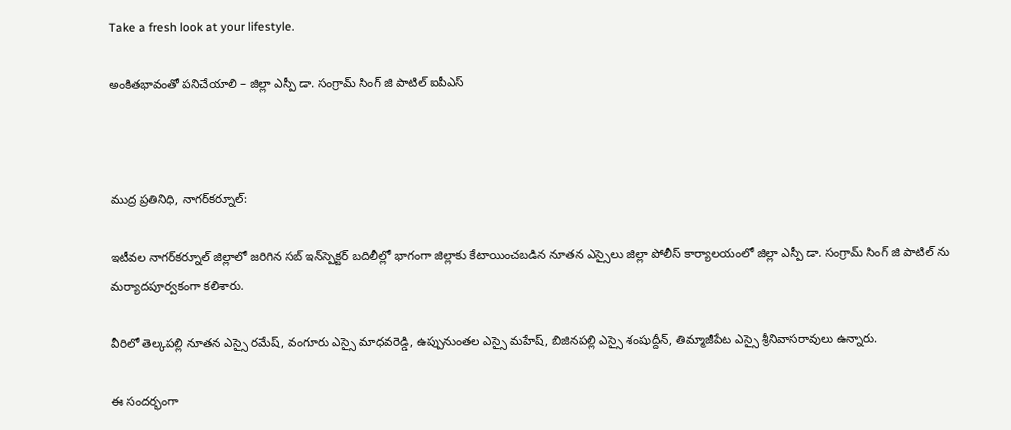Take a fresh look at your lifestyle.

అంకితభావంతో పనిచేయాలి – జిల్లా ఎస్పీ డా. సంగ్రామ్ సింగ్ జి పాటిల్ ఐపీఎస్



ముద్ర ప్రతినిధి, నాగర్‌కర్నూల్:

ఇటీవల నాగర్‌కర్నూల్ జిల్లాలో జరిగిన సబ్‌ ఇన్‌స్పెక్టర్ బదిలీల్లో భాగంగా జిల్లాకు కేటాయించబడిన నూతన ఎస్సైలు జిల్లా పోలీస్ కార్యాలయంలో జిల్లా ఎస్పీ డా. సంగ్రామ్ సింగ్ జి పాటిల్ ను మర్యాదపూర్వకంగా కలిశారు.

వీరిలో తెల్కపల్లి నూతన ఎస్సై రమేష్, వంగూరు ఎస్సై మాధవరెడ్డి, ఉప్పునుంతల ఎస్సై మహేష్, బిజినపల్లి ఎస్సై శంషుద్దీన్, తిమ్మాజీపేట ఎస్సై శ్రీనివాసరావులు ఉన్నారు.

ఈ సందర్భంగా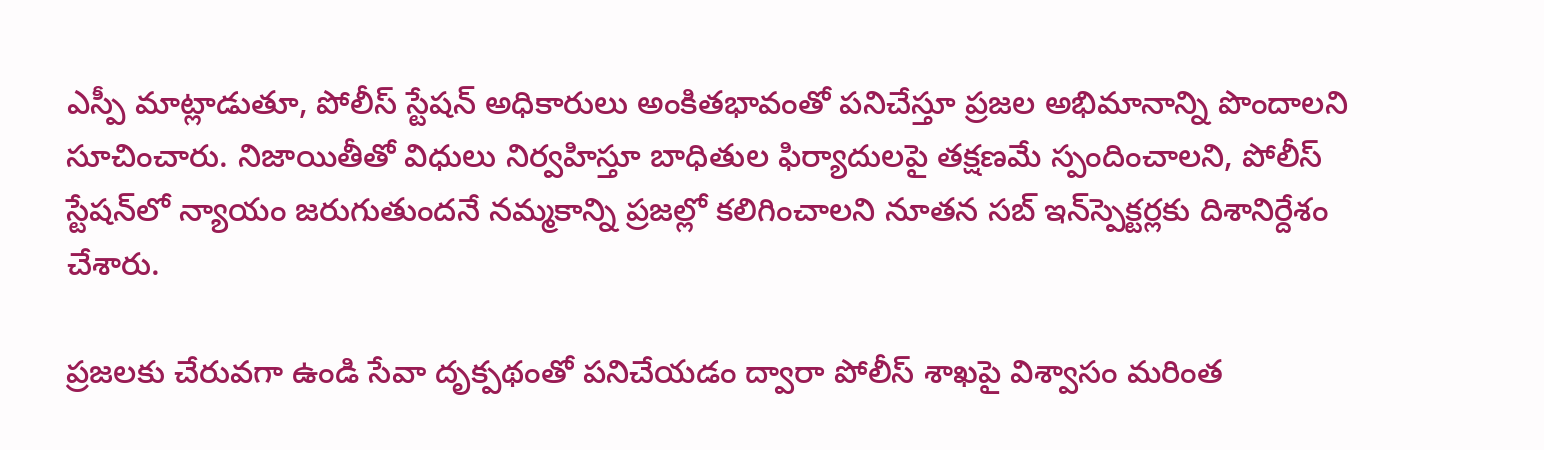ఎస్పీ మాట్లాడుతూ, పోలీస్ స్టేషన్ అధికారులు అంకితభావంతో పనిచేస్తూ ప్రజల అభిమానాన్ని పొందాలని సూచించారు. నిజాయితీతో విధులు నిర్వహిస్తూ బాధితుల ఫిర్యాదులపై తక్షణమే స్పందించాలని, పోలీస్ స్టేషన్‌లో న్యాయం జరుగుతుందనే నమ్మకాన్ని ప్రజల్లో కలిగించాలని నూతన సబ్‌ ఇన్‌స్పెక్టర్లకు దిశానిర్దేశం చేశారు.

ప్రజలకు చేరువగా ఉండి సేవా దృక్పథంతో పనిచేయడం ద్వారా పోలీస్ శాఖపై విశ్వాసం మరింత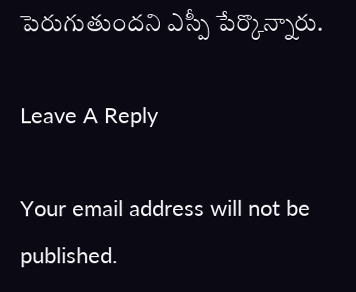పెరుగుతుందని ఎస్పీ పేర్కొన్నారు.

Leave A Reply

Your email address will not be published.